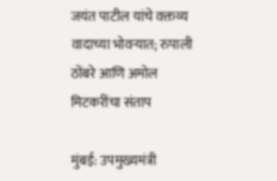जयंत पाटील यांचे वक्तव्य वादाच्या भोवऱ्यात; रुपाली ठोंबरे आणि अमोल मिटकरींचा संताप

मुंबई: उपमुख्यमंत्री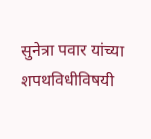सुनेत्रा पवार यांच्या शपथविधीविषयी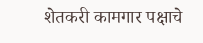शेतकरी कामगार पक्षाचे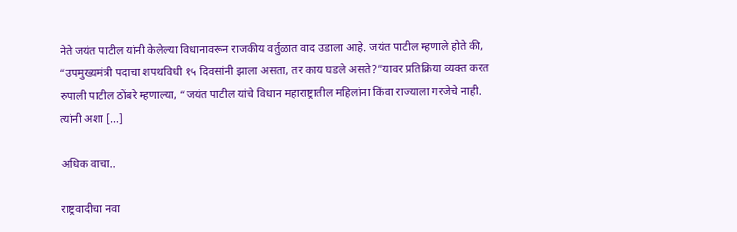नेते जयंत पाटील यांनी केलेल्या विधानावरून राजकीय वर्तुळात वाद उडाला आहे. जयंत पाटील म्हणाले होते की, “उपमुख्यमंत्री पदाचा शपथविधी १५ दिवसांनी झाला असता, तर काय घडले असते?”यावर प्रतिक्रिया व्यक्त करत रुपाली पाटील ठोंबरे म्हणाल्या, “जयंत पाटील यांचे विधान महाराष्ट्रातील महिलांना किंवा राज्याला गरजेचे नाही. त्यांनी अशा […]

अधिक वाचा..

राष्ट्रवादीचा नवा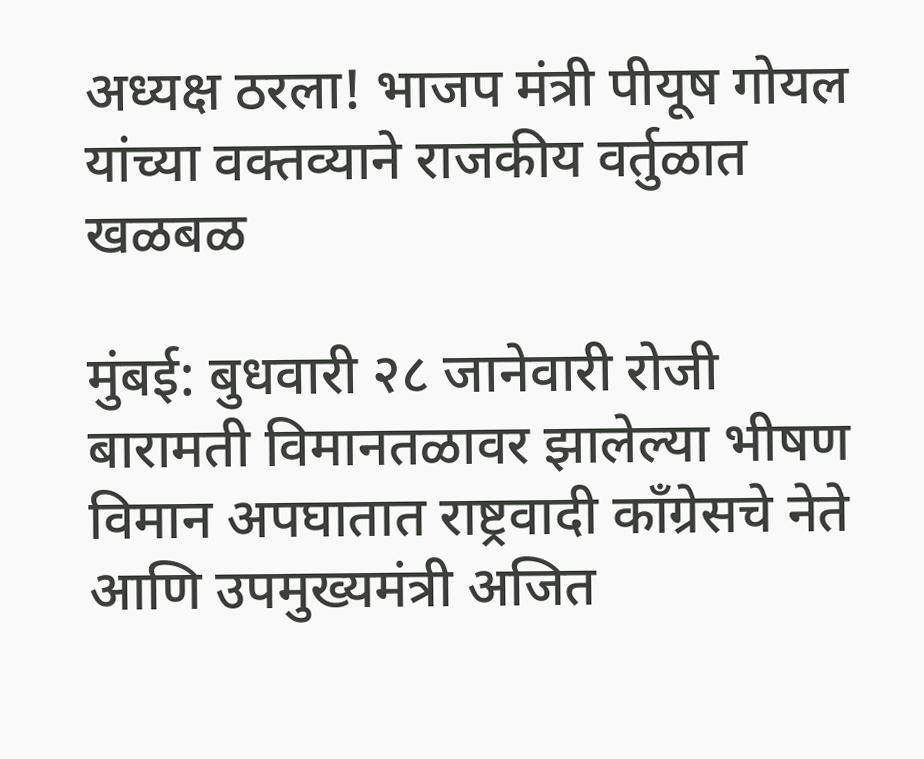अध्यक्ष ठरला! भाजप मंत्री पीयूष गोयल यांच्या वक्तव्याने राजकीय वर्तुळात खळबळ

मुंबई: बुधवारी २८ जानेवारी रोजी बारामती विमानतळावर झालेल्या भीषण विमान अपघातात राष्ट्रवादी काँग्रेसचे नेते आणि उपमुख्यमंत्री अजित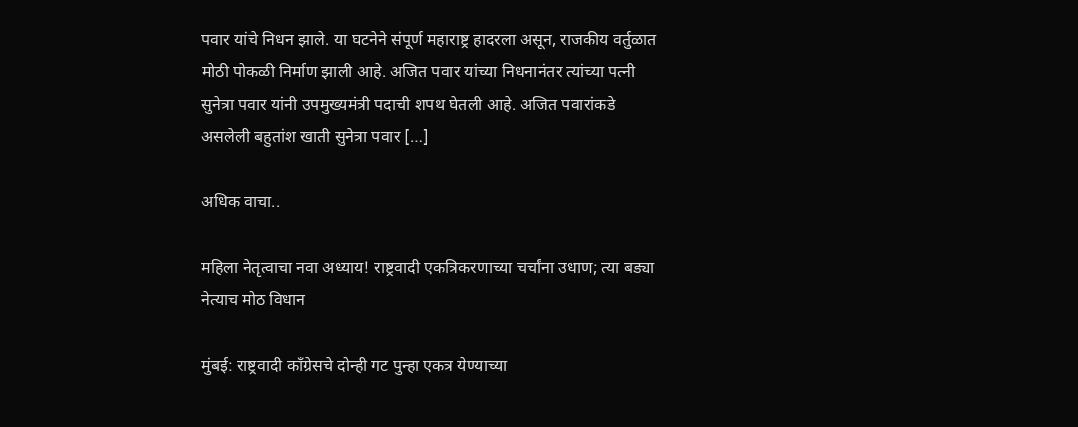पवार यांचे निधन झाले. या घटनेने संपूर्ण महाराष्ट्र हादरला असून, राजकीय वर्तुळात मोठी पोकळी निर्माण झाली आहे. अजित पवार यांच्या निधनानंतर त्यांच्या पत्नी सुनेत्रा पवार यांनी उपमुख्यमंत्री पदाची शपथ घेतली आहे. अजित पवारांकडे असलेली बहुतांश खाती सुनेत्रा पवार […]

अधिक वाचा..

महिला नेतृत्वाचा नवा अध्याय! राष्ट्रवादी एकत्रिकरणाच्या चर्चांना उधाण; त्या बड्या नेत्याच मोठ विधान

मुंबई: राष्ट्रवादी काँग्रेसचे दोन्ही गट पुन्हा एकत्र येण्याच्या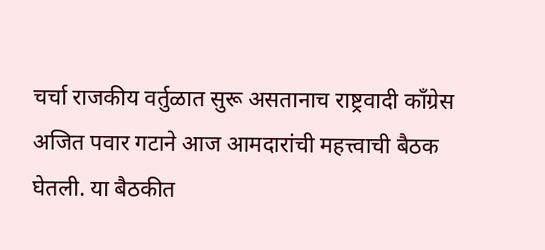चर्चा राजकीय वर्तुळात सुरू असतानाच राष्ट्रवादी काँग्रेस अजित पवार गटाने आज आमदारांची महत्त्वाची बैठक घेतली. या बैठकीत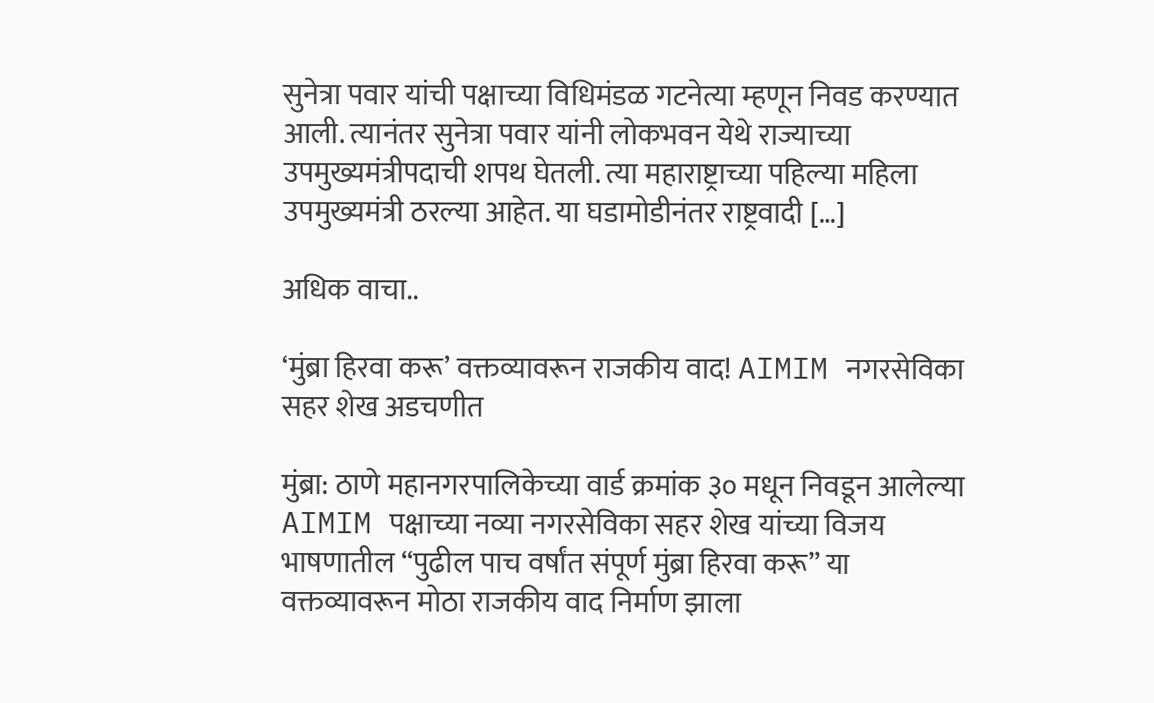सुनेत्रा पवार यांची पक्षाच्या विधिमंडळ गटनेत्या म्हणून निवड करण्यात आली. त्यानंतर सुनेत्रा पवार यांनी लोकभवन येथे राज्याच्या उपमुख्यमंत्रीपदाची शपथ घेतली. त्या महाराष्ट्राच्या पहिल्या महिला उपमुख्यमंत्री ठरल्या आहेत. या घडामोडीनंतर राष्ट्रवादी […]

अधिक वाचा..

‘मुंब्रा हिरवा करू’ वक्तव्यावरून राजकीय वाद! AIMIM नगरसेविका सहर शेख अडचणीत

मुंब्रा: ठाणे महानगरपालिकेच्या वार्ड क्रमांक ३० मधून निवडून आलेल्या AIMIM पक्षाच्या नव्या नगरसेविका सहर शेख यांच्या विजय भाषणातील “पुढील पाच वर्षांत संपूर्ण मुंब्रा हिरवा करू” या वक्तव्यावरून मोठा राजकीय वाद निर्माण झाला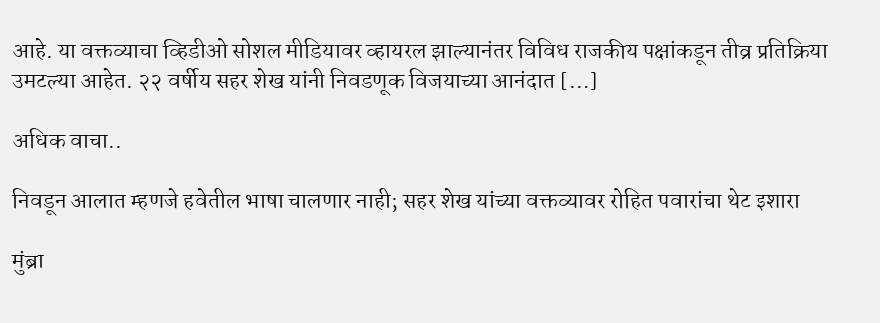आहे. या वक्तव्याचा व्हिडीओ सोशल मीडियावर व्हायरल झाल्यानंतर विविध राजकीय पक्षांकडून तीव्र प्रतिक्रिया उमटल्या आहेत. २२ वर्षीय सहर शेख यांनी निवडणूक विजयाच्या आनंदात […]

अधिक वाचा..

निवडून आलात म्हणजे हवेतील भाषा चालणार नाही; सहर शेख यांच्या वक्तव्यावर रोहित पवारांचा थेट इशारा

मुंब्रा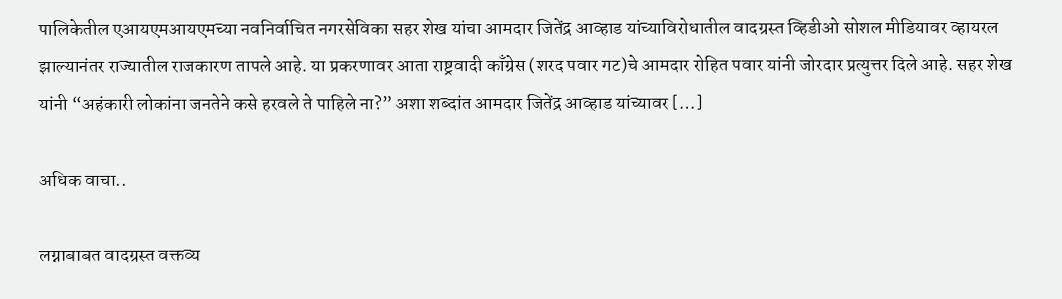पालिकेतील एआयएमआयएमच्या नवनिर्वाचित नगरसेविका सहर शेख यांचा आमदार जितेंद्र आव्हाड यांच्याविरोधातील वादग्रस्त व्हिडीओ सोशल मीडियावर व्हायरल झाल्यानंतर राज्यातील राजकारण तापले आहे. या प्रकरणावर आता राष्ट्रवादी काँग्रेस (शरद पवार गट)चे आमदार रोहित पवार यांनी जोरदार प्रत्युत्तर दिले आहे. सहर शेख यांनी “अहंकारी लोकांना जनतेने कसे हरवले ते पाहिले ना?” अशा शब्दांत आमदार जितेंद्र आव्हाड यांच्यावर […]

अधिक वाचा..

लग्नाबाबत वादग्रस्त वक्तव्य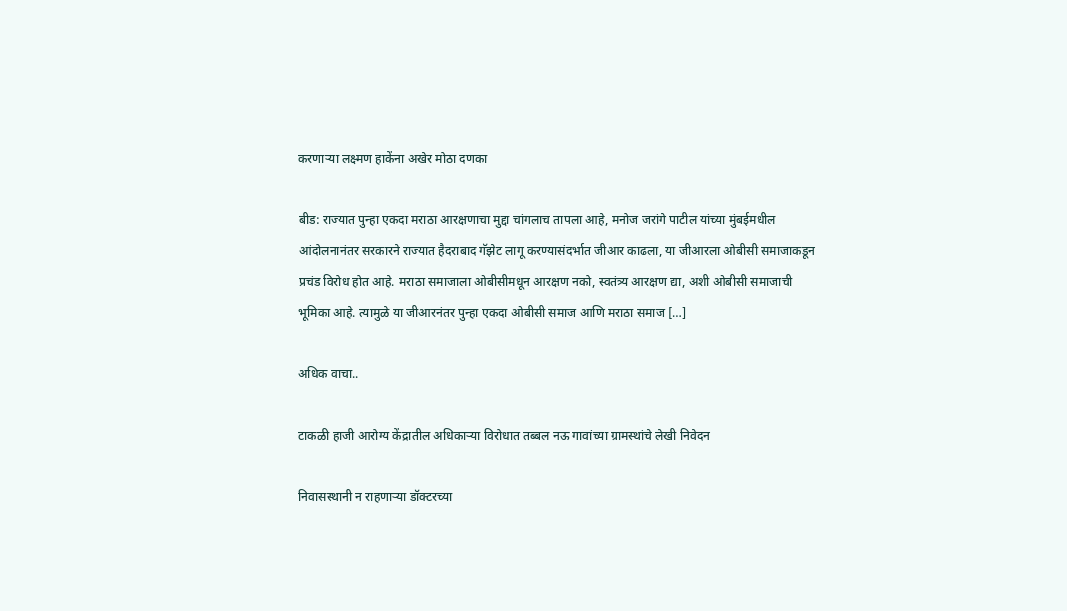करणाऱ्या लक्ष्मण हाकेंना अखेर मोठा दणका

बीड: राज्यात पुन्हा एकदा मराठा आरक्षणाचा मुद्दा चांगलाच तापला आहे, मनोज जरांगे पाटील यांच्या मुंबईमधील आंदोलनानंतर सरकारने राज्यात हैदराबाद गॅझेट लागू करण्यासंदर्भात जीआर काढला, या जीआरला ओबीसी समाजाकडून प्रचंड विरोध होत आहे. मराठा समाजाला ओबीसीमधून आरक्षण नको, स्वतंत्र्य आरक्षण द्या, अशी ओबीसी समाजाची भूमिका आहे. त्यामुळे या जीआरनंतर पुन्हा एकदा ओबीसी समाज आणि मराठा समाज […]

अधिक वाचा..

टाकळी हाजी आरोग्य केंद्रातील अधिकाऱ्या विरोधात तब्बल नऊ गावांच्या ग्रामस्थांचे लेखी निवेदन

निवासस्थानी न राहणाऱ्या डॉक्टरच्या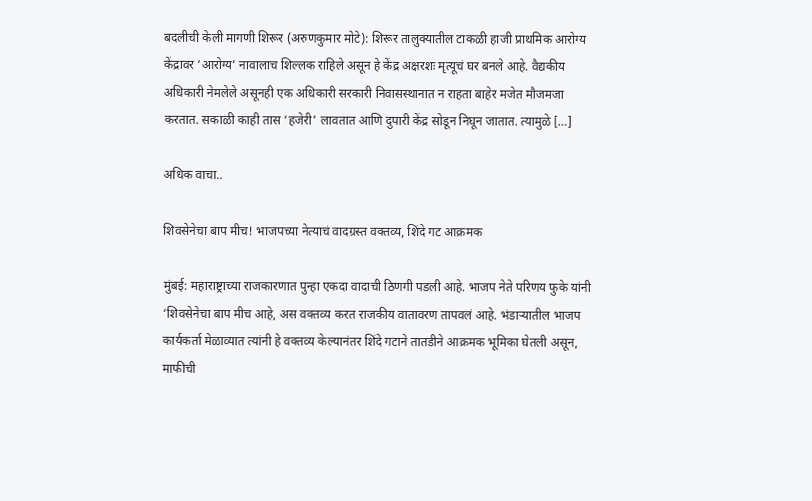बदलीची केली मागणी शिरूर (अरुणकुमार मोटे): शिरूर तालुक्यातील टाकळी हाजी प्राथमिक आरोग्य केंद्रावर ‘आरोग्य’ नावालाच शिल्लक राहिले असून हे केंद्र अक्षरशः मृत्यूचं घर बनले आहे. वैद्यकीय अधिकारी नेमलेले असूनही एक अधिकारी सरकारी निवासस्थानात न राहता बाहेर मजेत मौजमजा करतात. सकाळी काही तास ‘हजेरी’ लावतात आणि दुपारी केंद्र सोडून निघून जातात. त्यामुळे […]

अधिक वाचा..

शिवसेनेचा बाप मीच! भाजपच्या नेत्याचं वादग्रस्त वक्तव्य, शिंदे गट आक्रमक

मुंबई: महाराष्ट्राच्या राजकारणात पुन्हा एकदा वादाची ठिणगी पडली आहे. भाजप नेते परिणय फुके यांनी ‘शिवसेनेचा बाप मीच आहे, अस वक्तव्य करत राजकीय वातावरण तापवलं आहे. भंडाऱ्यातील भाजप कार्यकर्ता मेळाव्यात त्यांनी हे वक्तव्य केल्यानंतर शिंदे गटाने तातडीने आक्रमक भूमिका घेतली असून, माफीची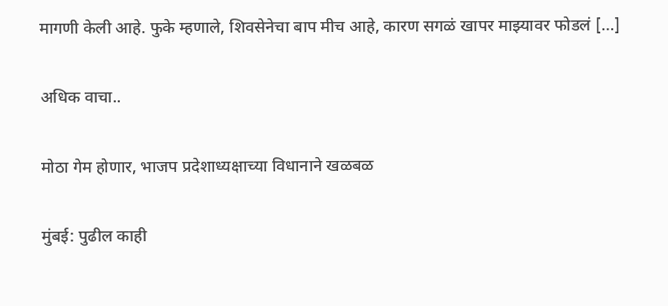मागणी केली आहे. फुके म्हणाले, शिवसेनेचा बाप मीच आहे, कारण सगळं खापर माझ्यावर फोडलं […]

अधिक वाचा..

मोठा गेम होणार, भाजप प्रदेशाध्यक्षाच्या विधानाने खळबळ

मुंबई: पुढील काही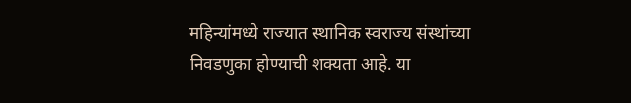महिन्यांमध्ये राज्यात स्थानिक स्वराज्य संस्थांच्या निवडणुका होण्याची शक्यता आहे. या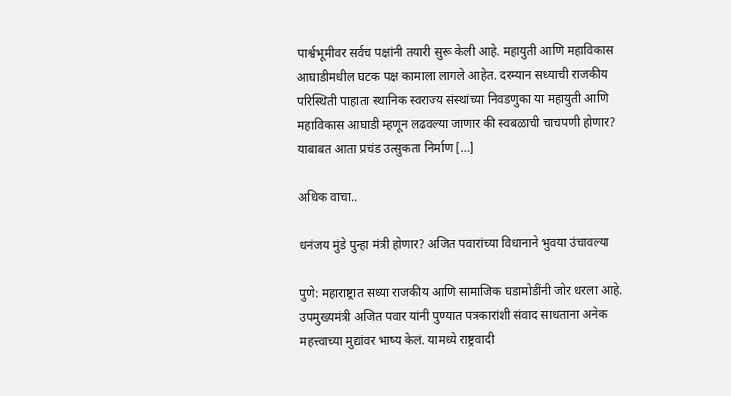पार्श्वभूमीवर सर्वच पक्षांनी तयारी सुरू केली आहे. महायुती आणि महाविकास आघाडीमधील घटक पक्ष कामाला लागले आहेत. दरम्यान सध्याची राजकीय परिस्थिती पाहाता स्थानिक स्वराज्य संस्थांच्या निवडणुका या महायुती आणि महाविकास आघाडी म्हणून लढवल्या जाणार की स्वबळाची चाचपणी होणार? याबाबत आता प्रचंड उत्सुकता निर्माण […]

अधिक वाचा..

धनंजय मुंडे पुन्हा मंत्री होणार? अजित पवारांच्या विधानाने भुवया उंचावल्या

पुणे: महाराष्ट्रात सध्या राजकीय आणि सामाजिक घडामोडींनी जोर धरला आहे. उपमुख्यमंत्री अजित पवार यांनी पुण्यात पत्रकारांशी संवाद साधताना अनेक महत्त्वाच्या मुद्यांवर भाष्य केलं. यामध्ये राष्ट्रवादी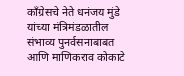काँग्रेसचे नेते धनंजय मुंडे यांच्या मंत्रिमंडळातील संभाव्य पुनर्वसनाबाबत आणि माणिकराव कोकाटे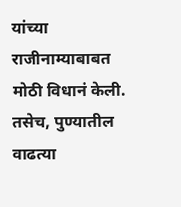यांच्या राजीनाम्याबाबत मोठी विधानं केली. तसेच, पुण्यातील वाढत्या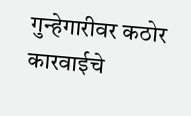गुन्हेगारीवर कठोर कारवाईचे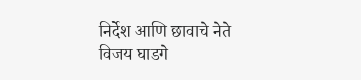निर्देश आणि छावाचे नेते विजय घाडगे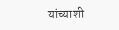यांच्याशी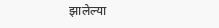झालेल्या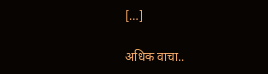[…]

अधिक वाचा..